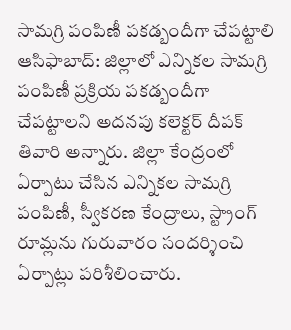సామగ్రి పంపిణీ పకడ్బందీగా చేపట్టాలి
ఆసిఫాబాద్: జిల్లాలో ఎన్నికల సామగ్రి పంపిణీ ప్రక్రియ పకడ్బందీగా చేపట్టాలని అదనపు కలెక్టర్ దీపక్ తివారి అన్నారు. జిల్లా కేంద్రంలో ఏర్పాటు చేసిన ఎన్నికల సామగ్రి పంపిణీ, స్వీకరణ కేంద్రాలు, స్ట్రాంగ్ రూమ్లను గురువారం సందర్శించి ఏర్పాట్లు పరిశీలించారు.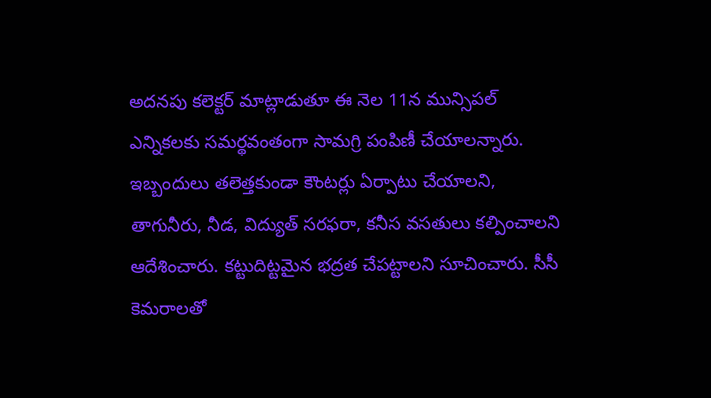అదనపు కలెక్టర్ మాట్లాడుతూ ఈ నెల 11న మున్సిపల్ ఎన్నికలకు సమర్థవంతంగా సామగ్రి పంపిణీ చేయాలన్నారు. ఇబ్బందులు తలెత్తకుండా కౌంటర్లు ఏర్పాటు చేయాలని, తాగునీరు, నీడ, విద్యుత్ సరఫరా, కనీస వసతులు కల్పించాలని ఆదేశించారు. కట్టుదిట్టమైన భద్రత చేపట్టాలని సూచించారు. సీసీ కెమరాలతో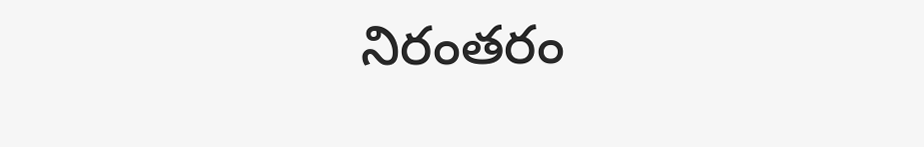నిరంతరం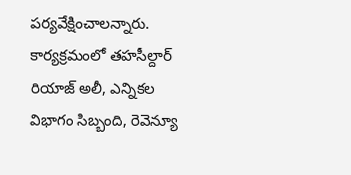పర్యవేక్షించాలన్నారు. కార్యక్రమంలో తహసీల్దార్ రియాజ్ అలీ, ఎన్నికల విభాగం సిబ్బంది, రెవెన్యూ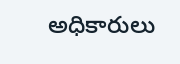అధికారులు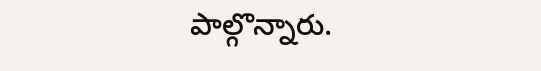పాల్గొన్నారు.